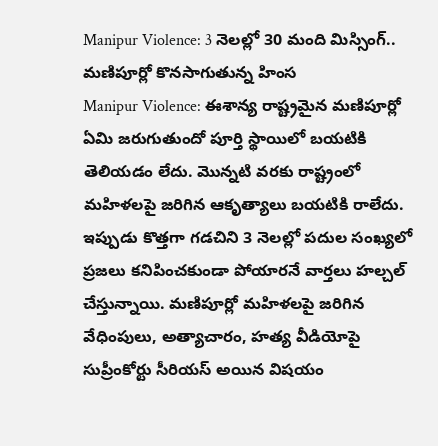Manipur Violence: 3 నెలల్లో 30 మంది మిస్సింగ్.. మణిపూర్లో కొనసాగుతున్న హింస
Manipur Violence: ఈశాన్య రాష్ట్రమైన మణిపూర్లో ఏమి జరుగుతుందో పూర్తి స్థాయిలో బయటికి తెలియడం లేదు. మొన్నటి వరకు రాష్ట్రంలో మహిళలపై జరిగిన ఆకృత్యాలు బయటికి రాలేదు. ఇప్పుడు కొత్తగా గడచిని 3 నెలల్లో పదుల సంఖ్యలో ప్రజలు కనిపించకుండా పోయారనే వార్తలు హల్చల్ చేస్తున్నాయి. మణిపూర్లో మహిళలపై జరిగిన వేధింపులు, అత్యాచారం, హత్య వీడియోపై సుప్రీంకోర్టు సీరియస్ అయిన విషయం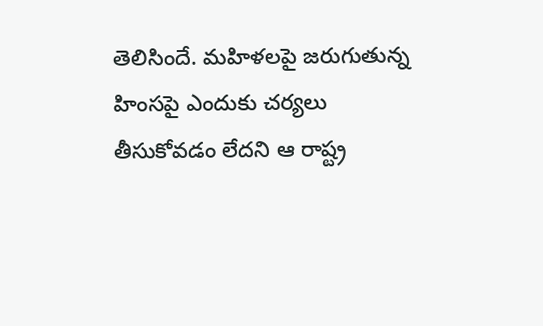తెలిసిందే. మహిళలపై జరుగుతున్న హింసపై ఎందుకు చర్యలు తీసుకోవడం లేదని ఆ రాష్ట్ర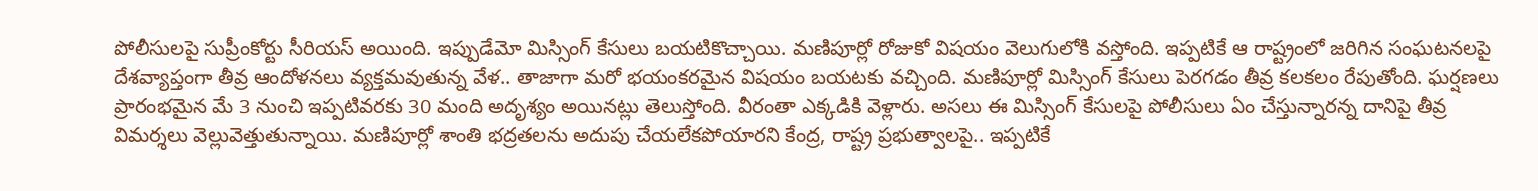పోలీసులపై సుప్రీంకోర్టు సీరియస్ అయింది. ఇప్పుడేమో మిస్సింగ్ కేసులు బయటికొచ్చాయి. మణిపూర్లో రోజుకో విషయం వెలుగులోకి వస్తోంది. ఇప్పటికే ఆ రాష్ట్రంలో జరిగిన సంఘటనలపై దేశవ్యాప్తంగా తీవ్ర ఆందోళనలు వ్యక్తమవుతున్న వేళ.. తాజాగా మరో భయంకరమైన విషయం బయటకు వచ్చింది. మణిపూర్లో మిస్సింగ్ కేసులు పెరగడం తీవ్ర కలకలం రేపుతోంది. ఘర్షణలు ప్రారంభమైన మే 3 నుంచి ఇప్పటివరకు 30 మంది అదృశ్యం అయినట్లు తెలుస్తోంది. వీరంతా ఎక్కడికి వెళ్లారు. అసలు ఈ మిస్సింగ్ కేసులపై పోలీసులు ఏం చేస్తున్నారన్న దానిపై తీవ్ర విమర్శలు వెల్లువెత్తుతున్నాయి. మణిపూర్లో శాంతి భద్రతలను అదుపు చేయలేకపోయారని కేంద్ర, రాష్ట్ర ప్రభుత్వాలపై.. ఇప్పటికే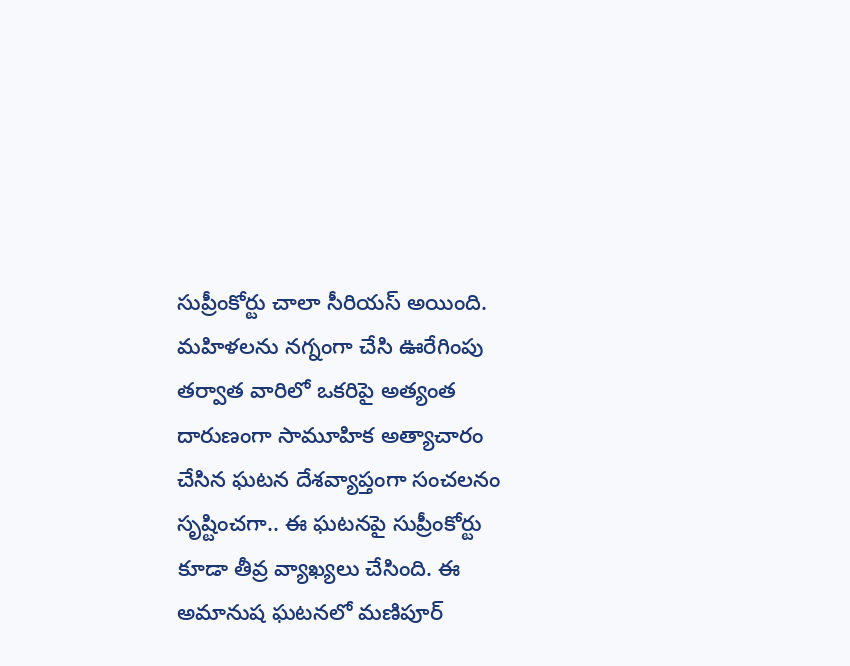సుప్రీంకోర్టు చాలా సీరియస్ అయింది. మహిళలను నగ్నంగా చేసి ఊరేగింపు తర్వాత వారిలో ఒకరిపై అత్యంత దారుణంగా సామూహిక అత్యాచారం చేసిన ఘటన దేశవ్యాప్తంగా సంచలనం సృష్టించగా.. ఈ ఘటనపై సుప్రీంకోర్టు కూడా తీవ్ర వ్యాఖ్యలు చేసింది. ఈ అమానుష ఘటనలో మణిపూర్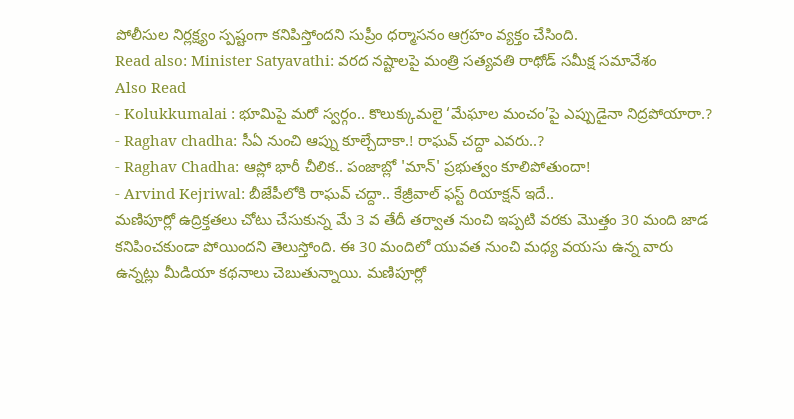పోలీసుల నిర్లక్ష్యం స్పష్టంగా కనిపిస్తోందని సుప్రీం ధర్మాసనం ఆగ్రహం వ్యక్తం చేసింది.
Read also: Minister Satyavathi: వరద నష్టాలపై మంత్రి సత్యవతి రాథోడ్ సమీక్ష సమావేశం
Also Read
- Kolukkumalai : భూమిపై మరో స్వర్గం.. కొలుక్కుమలై ‘మేఘాల మంచం’పై ఎప్పుడైనా నిద్రపోయారా.?
- Raghav chadha: సీఏ నుంచి ఆప్ను కూల్చేదాకా.! రాఘవ్ చద్దా ఎవరు..?
- Raghav Chadha: ఆప్లో భారీ చీలిక.. పంజాబ్లో 'మాన్' ప్రభుత్వం కూలిపోతుందా!
- Arvind Kejriwal: బీజేపీలోకి రాఘవ్ చద్దా.. కేజ్రీవాల్ ఫస్ట్ రియాక్షన్ ఇదే..
మణిపూర్లో ఉద్రిక్తతలు చోటు చేసుకున్న మే 3 వ తేదీ తర్వాత నుంచి ఇప్పటి వరకు మొత్తం 30 మంది జాడ కనిపించకుండా పోయిందని తెలుస్తోంది. ఈ 30 మందిలో యువత నుంచి మధ్య వయసు ఉన్న వారు ఉన్నట్లు మీడియా కథనాలు చెబుతున్నాయి. మణిపూర్లో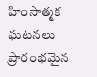హింసాత్మక ఘటనలు ప్రారంభమైన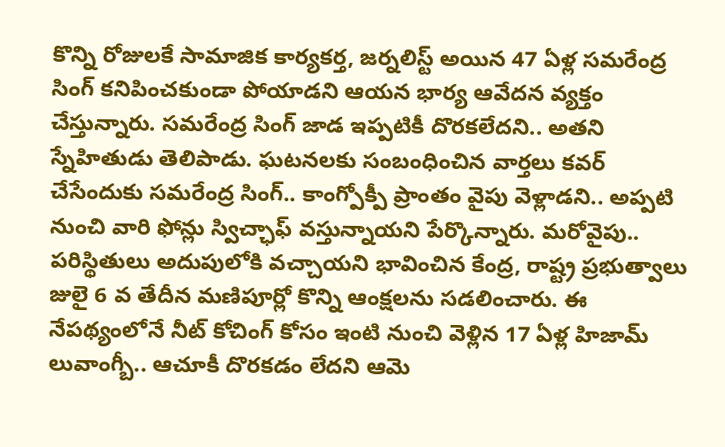కొన్ని రోజులకే సామాజిక కార్యకర్త, జర్నలిస్ట్ అయిన 47 ఏళ్ల సమరేంద్ర సింగ్ కనిపించకుండా పోయాడని ఆయన భార్య ఆవేదన వ్యక్తం చేస్తున్నారు. సమరేంద్ర సింగ్ జాడ ఇప్పటికీ దొరకలేదని.. అతని స్నేహితుడు తెలిపాడు. ఘటనలకు సంబంధించిన వార్తలు కవర్ చేసేందుకు సమరేంద్ర సింగ్.. కాంగ్పోక్పీ ప్రాంతం వైపు వెళ్లాడని.. అప్పటి నుంచి వారి ఫోన్లు స్విచ్ఛాఫ్ వస్తున్నాయని పేర్కొన్నారు. మరోవైపు.. పరిస్థితులు అదుపులోకి వచ్చాయని భావించిన కేంద్ర, రాష్ట్ర ప్రభుత్వాలు జులై 6 వ తేదీన మణిపూర్లో కొన్ని ఆంక్షలను సడలించారు. ఈ నేపథ్యంలోనే నీట్ కోచింగ్ కోసం ఇంటి నుంచి వెళ్లిన 17 ఏళ్ల హిజామ్ లువాంగ్బీ.. ఆచూకీ దొరకడం లేదని ఆమె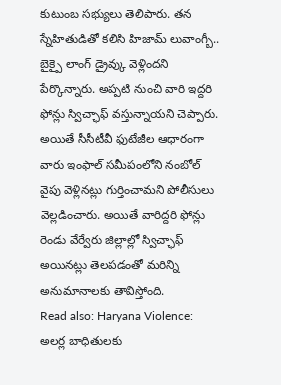కుటుంబ సభ్యులు తెలిపారు. తన స్నేహితుడితో కలిసి హిజామ్ లువాంగ్బీ.. బైక్పై లాంగ్ డ్రైవ్కు వెళ్లిందని పేర్కొన్నారు. అప్పటి నుంచి వారి ఇద్దరి ఫోన్లు స్విచ్ఛాఫ్ వస్తున్నాయని చెప్పారు. అయితే సీసీటీవీ ఫుటేజీల ఆధారంగా వారు ఇంఫాల్ సమీపంలోని నంబోల్ వైపు వెళ్లినట్లు గుర్తించామని పోలీసులు వెల్లడించారు. అయితే వారిద్దరి ఫోన్లు రెండు వేర్వేరు జిల్లాల్లో స్విచ్ఛాఫ్ అయినట్లు తెలపడంతో మరిన్ని అనుమానాలకు తావిస్తోంది.
Read also: Haryana Violence: అలర్ల బాధితులకు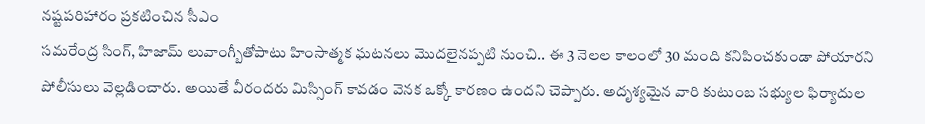నష్టపరిహారం ప్రకటించిన సీఎం
సమరేంద్ర సింగ్, హిజామ్ లువాంగ్బీతోపాటు హింసాత్మక ఘటనలు మొదలైనప్పటి నుంచి.. ఈ 3 నెలల కాలంలో 30 మంది కనిపించకుండా పోయారని పోలీసులు వెల్లడించారు. అయితే వీరందరు మిస్సింగ్ కావడం వెనక ఒక్కో కారణం ఉందని చెప్పారు. అదృశ్యమైన వారి కుటుంబ సభ్యుల ఫిర్యాదుల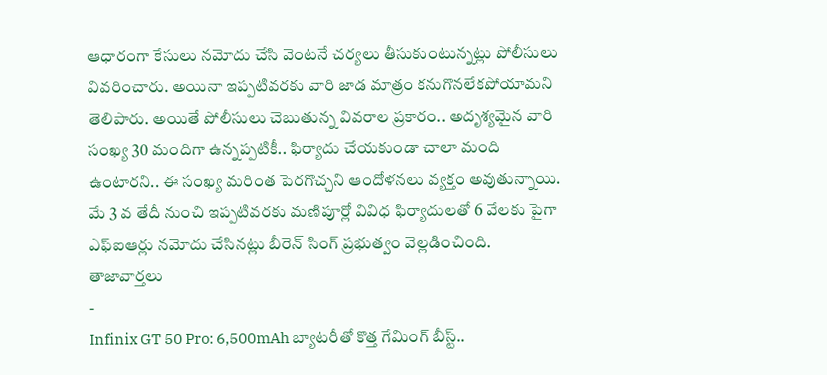ఆధారంగా కేసులు నమోదు చేసి వెంటనే చర్యలు తీసుకుంటున్నట్లు పోలీసులు వివరించారు. అయినా ఇప్పటివరకు వారి జాడ మాత్రం కనుగొనలేకపోయామని తెలిపారు. అయితే పోలీసులు చెబుతున్న వివరాల ప్రకారం.. అదృశ్యమైన వారి సంఖ్య 30 మందిగా ఉన్నప్పటికీ.. ఫిర్యాదు చేయకుండా చాలా మంది ఉంటారని.. ఈ సంఖ్య మరింత పెరగొచ్చని ఆందోళనలు వ్యక్తం అవుతున్నాయి. మే 3 వ తేదీ నుంచి ఇప్పటివరకు మణిపూర్లో వివిధ ఫిర్యాదులతో 6 వేలకు పైగా ఎఫ్ఐఆర్లు నమోదు చేసినట్లు బీరెన్ సింగ్ ప్రభుత్వం వెల్లడించింది.
తాజావార్తలు
-
Infinix GT 50 Pro: 6,500mAh బ్యాటరీతో కొత్త గేమింగ్ బీస్ట్..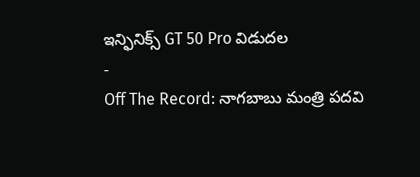ఇన్ఫినిక్స్ GT 50 Pro విడుదల
-
Off The Record: నాగబాబు మంత్రి పదవి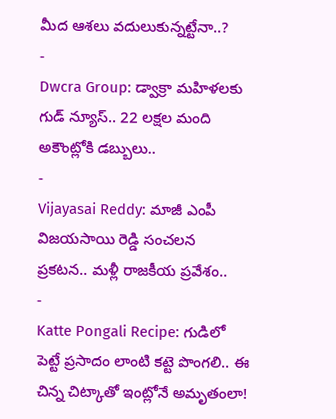మీద ఆశలు వదులుకున్నట్టేనా..?
-
Dwcra Group: డ్వాక్రా మహిళలకు గుడ్ న్యూస్.. 22 లక్షల మంది అకౌంట్లోకి డబ్బులు..
-
Vijayasai Reddy: మాజీ ఎంపీ విజయసాయి రెడ్డి సంచలన ప్రకటన.. మళ్లీ రాజకీయ ప్రవేశం..
-
Katte Pongali Recipe: గుడిలో పెట్టే ప్రసాదం లాంటి కట్టె పొంగలి.. ఈ చిన్న చిట్కాతో ఇంట్లోనే అమృతంలా!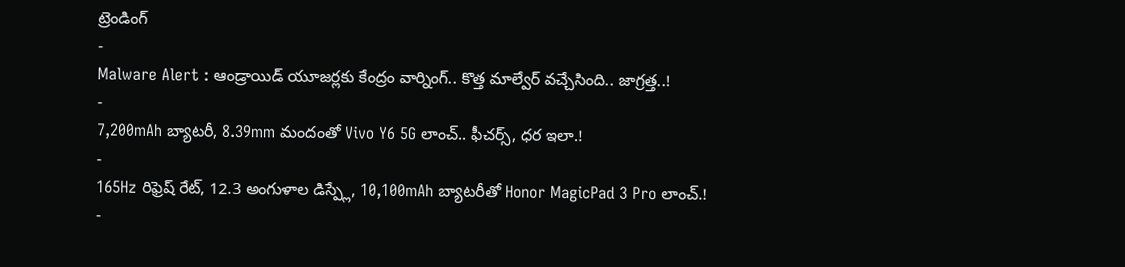ట్రెండింగ్
-
Malware Alert : ఆండ్రాయిడ్ యూజర్లకు కేంద్రం వార్నింగ్.. కొత్త మాల్వేర్ వచ్చేసింది.. జాగ్రత్త..!
-
7,200mAh బ్యాటరీ, 8.39mm మందంతో Vivo Y6 5G లాంచ్.. ఫీచర్స్, ధర ఇలా.!
-
165Hz రిఫ్రెష్ రేట్, 12.3 అంగుళాల డిస్ప్లే, 10,100mAh బ్యాటరీతో Honor MagicPad 3 Pro లాంచ్.!
-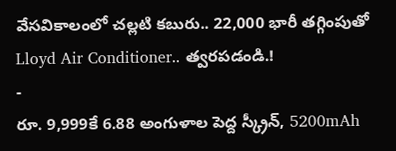వేసవికాలంలో చల్లటి కబురు.. 22,000 భారీ తగ్గింపుతో Lloyd Air Conditioner.. త్వరపడండి.!
-
రూ. 9,999కే 6.88 అంగుళాల పెద్ద స్క్రీన్, 5200mAh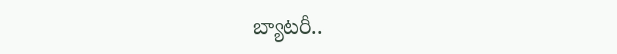బ్యాటరీ..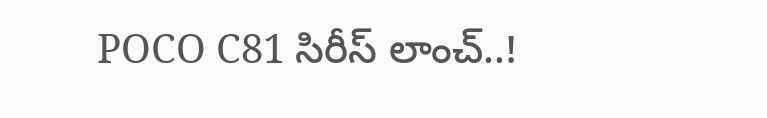POCO C81 సిరీస్ లాంచ్..!